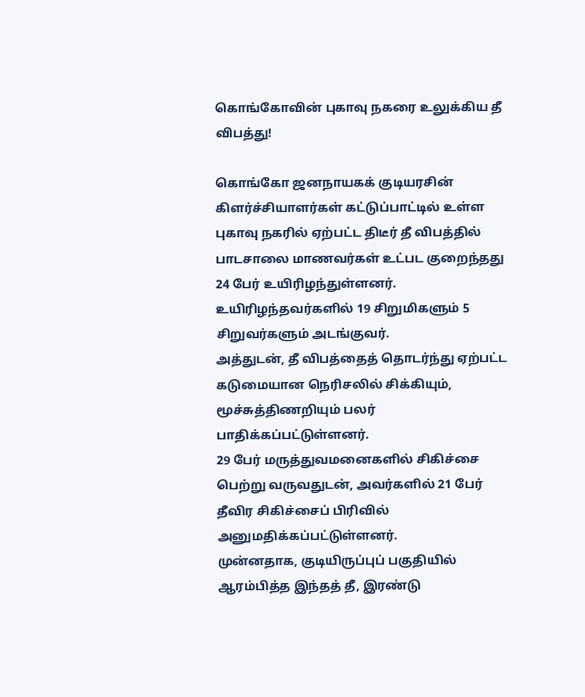கொங்கோவின் புகாவு நகரை உலுக்கிய தீ விபத்து!

கொங்கோ ஜனநாயகக் குடியரசின் கிளர்ச்சியாளர்கள் கட்டுப்பாட்டில் உள்ள புகாவு நகரில் ஏற்பட்ட திடீர் தீ விபத்தில் பாடசாலை மாணவர்கள் உட்பட குறைந்தது 24 பேர் உயிரிழந்துள்ளனர்.
உயிரிழந்தவர்களில் 19 சிறுமிகளும் 5 சிறுவர்களும் அடங்குவர்.
அத்துடன், தீ விபத்தைத் தொடர்ந்து ஏற்பட்ட கடுமையான நெரிசலில் சிக்கியும், மூச்சுத்திணறியும் பலர் பாதிக்கப்பட்டுள்ளனர்.
29 பேர் மருத்துவமனைகளில் சிகிச்சை பெற்று வருவதுடன், அவர்களில் 21 பேர் தீவிர சிகிச்சைப் பிரிவில் அனுமதிக்கப்பட்டுள்ளனர்.
முன்னதாக, குடியிருப்புப் பகுதியில் ஆரம்பித்த இந்தத் தீ, இரண்டு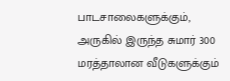பாடசாலைகளுக்கும், அருகில் இருந்த சுமார் 300 மரத்தாலான வீடுகளுக்கும்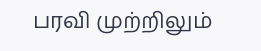பரவி முற்றிலும்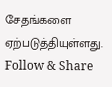சேதங்களை ஏற்படுத்தியுள்ளது.
Follow & Share